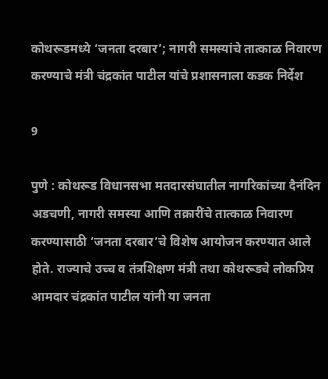कोथरूडमध्ये ‘जनता दरबार’; नागरी समस्यांचे तात्काळ निवारण करण्याचे मंत्री चंद्रकांत पाटील यांचे प्रशासनाला कडक निर्देश

9

पुणे : कोथरूड विधानसभा मतदारसंघातील नागरिकांच्या दैनंदिन अडचणी, नागरी समस्या आणि तक्रारींचे तात्काळ निवारण करण्यासाठी ‘जनता दरबार’चे विशेष आयोजन करण्यात आले होते. राज्याचे उच्च व तंत्रशिक्षण मंत्री तथा कोथरूडचे लोकप्रिय आमदार चंद्रकांत पाटील यांनी या जनता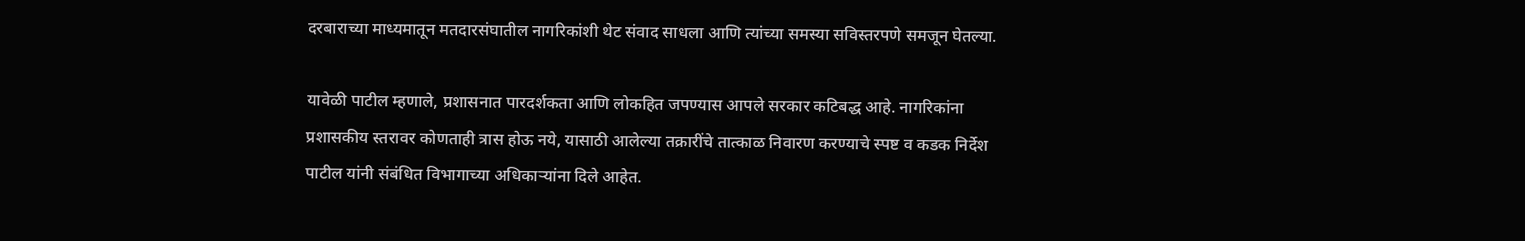दरबाराच्या माध्यमातून मतदारसंघातील नागरिकांशी थेट संवाद साधला आणि त्यांच्या समस्या सविस्तरपणे समजून घेतल्या.

यावेळी पाटील म्हणाले, प्रशासनात पारदर्शकता आणि लोकहित जपण्यास आपले सरकार कटिबद्ध आहे. नागरिकांना प्रशासकीय स्तरावर कोणताही त्रास होऊ नये, यासाठी आलेल्या तक्रारींचे तात्काळ निवारण करण्याचे स्पष्ट व कडक निर्देश पाटील यांनी संबंधित विभागाच्या अधिकाऱ्यांना दिले आहेत.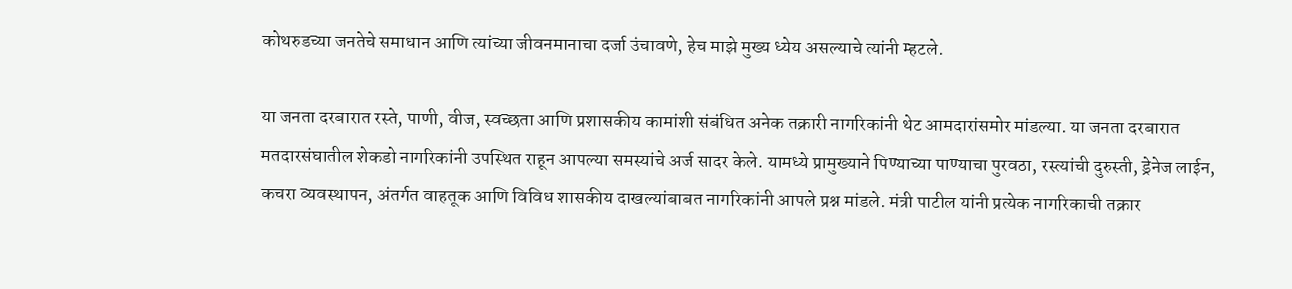कोथरुडच्या जनतेचे समाधान आणि त्यांच्या जीवनमानाचा दर्जा उंचावणे, हेच माझे मुख्य ध्येय असल्याचे त्यांनी म्हटले.

या जनता दरबारात रस्ते, पाणी, वीज, स्वच्छता आणि प्रशासकीय कामांशी संबंधित अनेक तक्रारी नागरिकांनी थेट आमदारांसमोर मांडल्या. या जनता दरबारात मतदारसंघातील शेकडो नागरिकांनी उपस्थित राहून आपल्या समस्यांचे अर्ज सादर केले. यामध्ये प्रामुख्याने पिण्याच्या पाण्याचा पुरवठा, रस्त्यांची दुरुस्ती, ड्रेनेज लाईन, कचरा व्यवस्थापन, अंतर्गत वाहतूक आणि विविध शासकीय दाखल्यांबाबत नागरिकांनी आपले प्रश्न मांडले. मंत्री पाटील यांनी प्रत्येक नागरिकाची तक्रार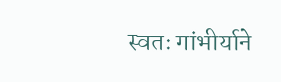स्वतः गांभीर्याने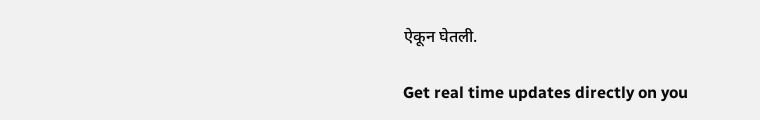ऐकून घेतली.

Get real time updates directly on you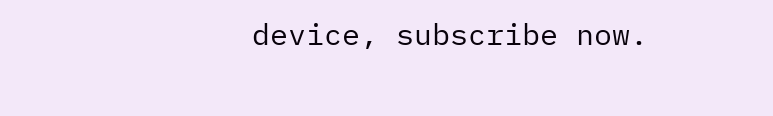device, subscribe now.